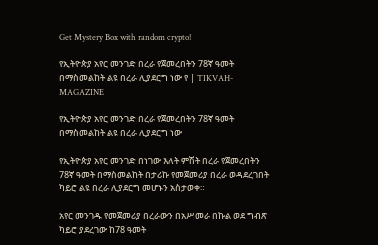Get Mystery Box with random crypto!

የኢትዮጵያ አየር መንገድ በረራ የጀመረበትን 78ኛ ዓመት በማስመልከት ልዩ በረራ ሊያደርግ ነው የ | TIKVAH-MAGAZINE

የኢትዮጵያ አየር መንገድ በረራ የጀመረበትን 78ኛ ዓመት በማስመልከት ልዩ በረራ ሊያደርግ ነው

የኢትዮጵያ አየር መንገድ በነገው እለት ምሽት በረራ የጀመረበትን 78ኛ ዓመት በማስመልከት በታሪኩ የመጀመሪያ በረራ ወዳደረገበት ካይሮ ልዩ በረራ ሊያደርግ መሆኑን አስታወቀ።

አየር መንገዱ የመጀመሪያ በረራውን በአሥመራ በኩል ወደ ግብጽ ካይሮ ያደረገው ከ78 ዓመት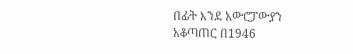በፊት እንደ አውሮፓውያን አቆጣጠር በ1946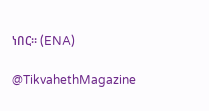ነበር። (ENA)

@TikvahethMagazine